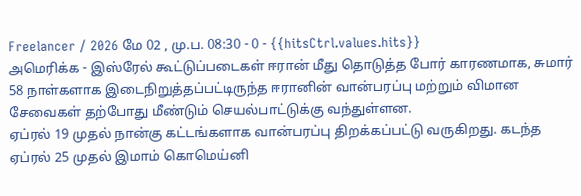Freelancer / 2026 மே 02 , மு.ப. 08:30 - 0 - {{hitsCtrl.values.hits}}
அமெரிக்க - இஸ்ரேல் கூட்டுப்படைகள் ஈரான் மீது தொடுத்த போர் காரணமாக, சுமார் 58 நாள்களாக இடைநிறுத்தப்பட்டிருந்த ஈரானின் வான்பரப்பு மற்றும் விமான சேவைகள் தற்போது மீண்டும் செயல்பாட்டுக்கு வந்துள்ளன.
ஏப்ரல் 19 முதல் நான்கு கட்டங்களாக வான்பரப்பு திறக்கப்பட்டு வருகிறது. கடந்த ஏப்ரல் 25 முதல் இமாம் கொமெய்னி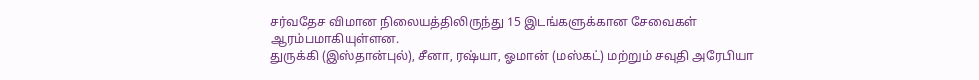சர்வதேச விமான நிலையத்திலிருந்து 15 இடங்களுக்கான சேவைகள் ஆரம்பமாகியுள்ளன.
துருக்கி (இஸ்தான்புல்), சீனா, ரஷ்யா, ஓமான் (மஸ்கட்) மற்றும் சவுதி அரேபியா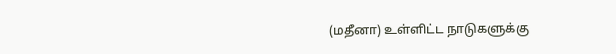(மதீனா) உள்ளிட்ட நாடுகளுக்கு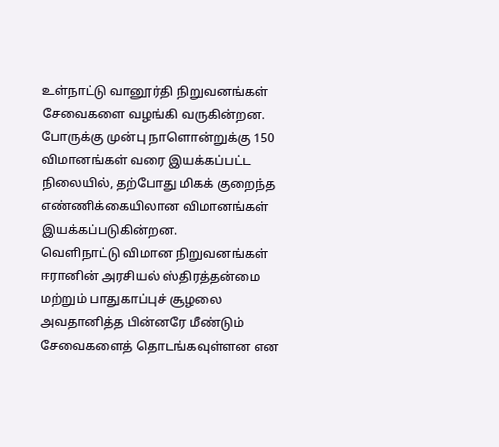உள்நாட்டு வானூர்தி நிறுவனங்கள் சேவைகளை வழங்கி வருகின்றன.
போருக்கு முன்பு நாளொன்றுக்கு 150 விமானங்கள் வரை இயக்கப்பட்ட நிலையில், தற்போது மிகக் குறைந்த எண்ணிக்கையிலான விமானங்கள் இயக்கப்படுகின்றன.
வெளிநாட்டு விமான நிறுவனங்கள் ஈரானின் அரசியல் ஸ்திரத்தன்மை மற்றும் பாதுகாப்புச் சூழலை அவதானித்த பின்னரே மீண்டும் சேவைகளைத் தொடங்கவுள்ளன என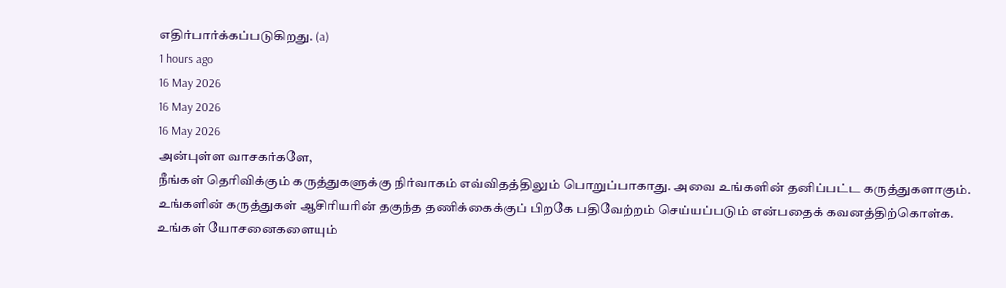எதிர்பார்க்கப்படுகிறது. (a)
1 hours ago
16 May 2026
16 May 2026
16 May 2026
அன்புள்ள வாசகர்களே,
நீங்கள் தெரிவிக்கும் கருத்துகளுக்கு நிர்வாகம் எவ்விதத்திலும் பொறுப்பாகாது. அவை உங்களின் தனிப்பட்ட கருத்துகளாகும். உங்களின் கருத்துகள் ஆசிரியரின் தகுந்த தணிக்கைக்குப் பிறகே பதிவேற்றம் செய்யப்படும் என்பதைக் கவனத்திற்கொள்க. உங்கள் யோசனைகளையும்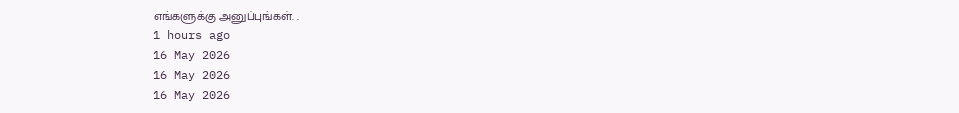எங்களுக்கு அனுப்புங்கள். .
1 hours ago
16 May 2026
16 May 2026
16 May 2026